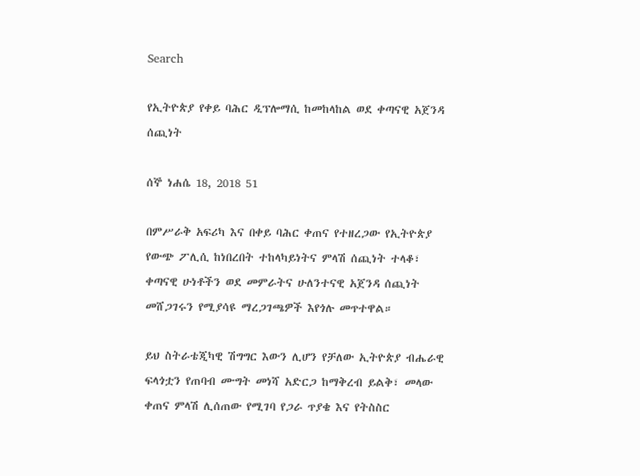Search

የኢትዮጵያ የቀይ ባሕር ዲፕሎማሲ ከመከላከል ወደ ቀጣናዊ አጀንዳ ሰጪነት

ሰኞ ነሐሴ 18, 2018 51

በምሥራቅ አፍሪካ እና በቀይ ባሕር ቀጠና የተዘረጋው የኢትዮጵያ የውጭ ፖሊሲ ከነበረበት ተከላካይነትና ምላሽ ሰጪነት ተላቆ፣ ቀጣናዊ ሁነቶችን ወደ መምራትና ሁለንተናዊ አጀንዳ ሰጪነት መሸጋገሩን የሚያሳዩ ማረጋገጫዎች እየጎሉ መጥተዋል።

ይህ ስትራቴጂካዊ ሽግግር እውን ሊሆን የቻለው ኢትዮጵያ ብሔራዊ ፍላጎቷን የጠባብ ሙግት መነሻ አድርጋ ከማቅረብ ይልቅ፣ መላው ቀጠና ምላሽ ሊሰጠው የሚገባ የጋራ ጥያቄ እና የትስስር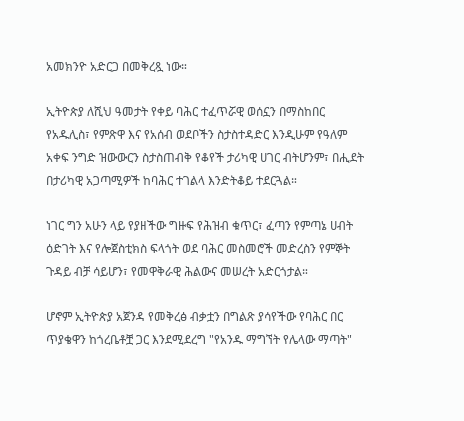አመክንዮ አድርጋ በመቅረጿ ነው።

ኢትዮጵያ ለሺህ ዓመታት የቀይ ባሕር ተፈጥሯዊ ወሰኗን በማስከበር የአዱሊስ፣ የምጽዋ እና የአሰብ ወደቦችን ስታስተዳድር እንዲሁም የዓለም አቀፍ ንግድ ዝውውርን ስታስጠብቅ የቆየች ታሪካዊ ሀገር ብትሆንም፣ በሒደት በታሪካዊ አጋጣሚዎች ከባሕር ተገልላ እንድትቆይ ተደርጓል።

ነገር ግን አሁን ላይ የያዘችው ግዙፍ የሕዝብ ቁጥር፣ ፈጣን የምጣኔ ሀብት ዕድገት እና የሎጀስቲክስ ፍላጎት ወደ ባሕር መስመሮች መድረስን የምኞት ጉዳይ ብቻ ሳይሆን፣ የመዋቅራዊ ሕልውና መሠረት አድርጎታል።

ሆኖም ኢትዮጵያ አጀንዳ የመቅረፅ ብቃቷን በግልጽ ያሳየችው የባሕር በር ጥያቄዋን ከጎረቤቶቿ ጋር እንደሚደረግ "የአንዱ ማግኘት የሌላው ማጣት"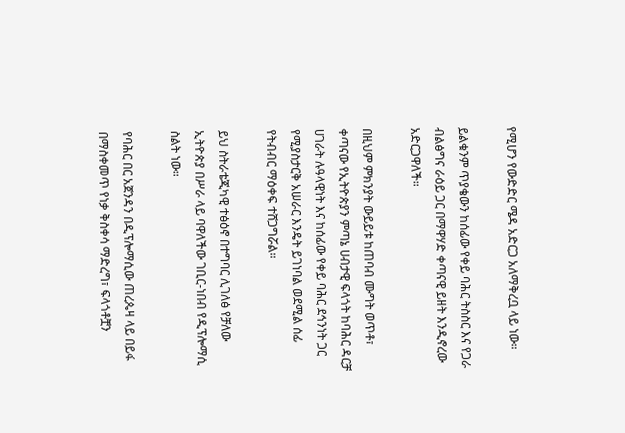የሚሆን የውድድር ሜዳ አድርጋ አለማቅረቧ ላይ ነው።

ይልቁንም ጥያቄውን ከሰፊው የቀይ ባሕር ትስስር እና የጋራ ብልፅግና ራዕይ ጋር በማዋሃድ ቀጣናዊ ይዘት እንዲኖረው አድርጋዋለች።

በዚህም ምክንያት ውይይቱ ከጠባብ ሙግት ወጥቶ፣ ቀጣናው የኢትዮጵያን ምጣኔ ሀብታዊ ፍላጎት ከባሕር ዳርቻ ሀገራት ሉዓላዊነት እና ከሰፊው የቀይ ባሕር ደኅንነት ጋር የሚያስታርቅ አሠራር እንዴት ይገነባል ወደሚል ሰፊ የትብብር ማዕቀፍ ተሸጋግሯል።

ይህ ስትራቴጂካዊ ተፅዕኖ በተግባር ሊገለፅ የቻለው ኢትዮጵያ በሥራ ላይ ባዋለችው ገቢር-ነበብ የዲፕሎማሲ ስልት ነው።

የባሕር በር አጀንዳን በዲፕሎማሲው ጠረጴዛ ላይ በይፋ በማስቀመጥ የነቃ ቅስቀሳ ማድረግ፣ ፍላጎቶቿን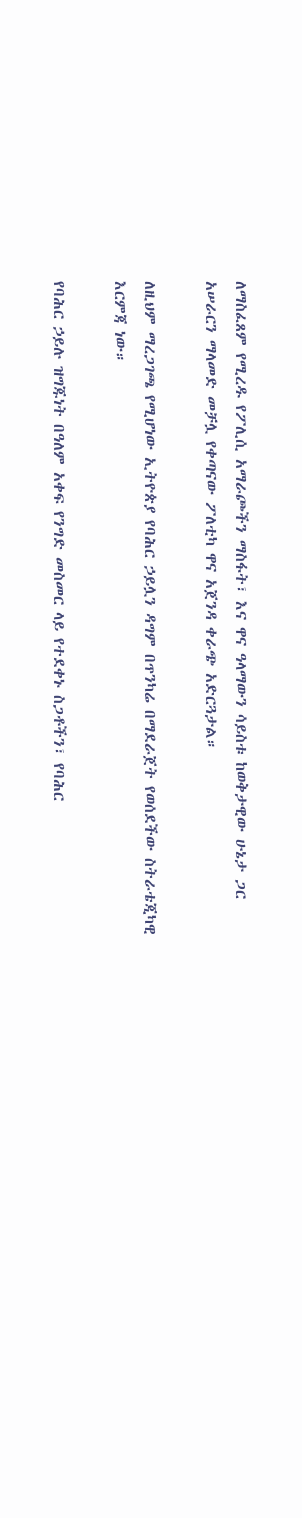ለማስፈጸም የሚረዱ የፖሊሲ አማራጮችን ማስፋት፣ እና ዋና ዓላማውን ሳይስቱ ከወቅታዊው ሁኔታ ጋር አሠራርን ማላመድ መቻሏ የቀጣናው ፖለቲካ ዋና አጀንዳ ቀራጭ አድርጓታል።

ለዚህም ማረጋገጫ የሚሆነው ኢትዮጵያ የባሕር ኃይሏን ዳግም በጥንካሬ በማደራጀት የወሰደችው ስትራቴጂካዊ እርምጃ ነው።

የባሕር ኃይሉ ዝግጁነት በዓለም አቀፍ የንግድ መስመር ላይ የተደቀኑ ስጋቶችን፣ የባሕር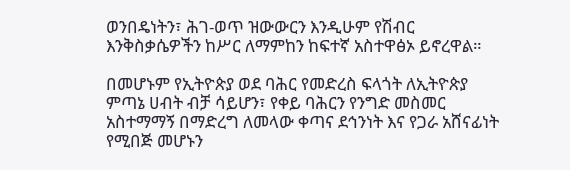ወንበዴነትን፣ ሕገ-ወጥ ዝውውርን እንዲሁም የሽብር እንቅስቃሴዎችን ከሥር ለማምከን ከፍተኛ አስተዋፅኦ ይኖረዋል።

በመሆኑም የኢትዮጵያ ወደ ባሕር የመድረስ ፍላጎት ለኢትዮጵያ ምጣኔ ሀብት ብቻ ሳይሆን፣ የቀይ ባሕርን የንግድ መስመር አስተማማኝ በማድረግ ለመላው ቀጣና ደኅንነት እና የጋራ አሸናፊነት የሚበጅ መሆኑን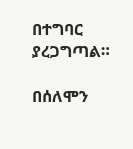በተግባር ያረጋግጣል።

በሰለሞን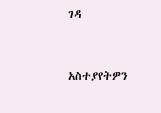ገዳ



አስተያየትዎን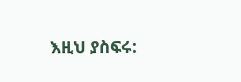እዚህ ያስፍሩ: